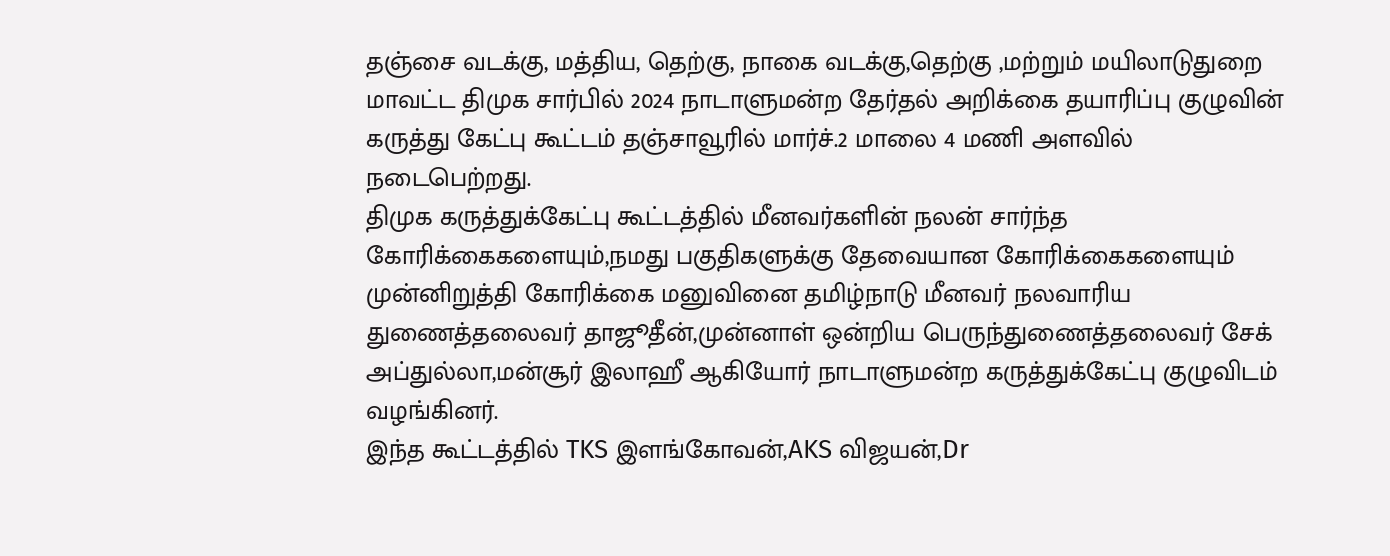தஞ்சை வடக்கு, மத்திய, தெற்கு, நாகை வடக்கு,தெற்கு ,மற்றும் மயிலாடுதுறை மாவட்ட திமுக சார்பில் 2024 நாடாளுமன்ற தேர்தல் அறிக்கை தயாரிப்பு குழுவின் கருத்து கேட்பு கூட்டம் தஞ்சாவூரில் மார்ச்.2 மாலை 4 மணி அளவில் நடைபெற்றது.
திமுக கருத்துக்கேட்பு கூட்டத்தில் மீனவர்களின் நலன் சார்ந்த கோரிக்கைகளையும்,நமது பகுதிகளுக்கு தேவையான கோரிக்கைகளையும் முன்னிறுத்தி கோரிக்கை மனுவினை தமிழ்நாடு மீனவர் நலவாரிய துணைத்தலைவர் தாஜூதீன்,முன்னாள் ஒன்றிய பெருந்துணைத்தலைவர் சேக் அப்துல்லா,மன்சூர் இலாஹீ ஆகியோர் நாடாளுமன்ற கருத்துக்கேட்பு குழுவிடம் வழங்கினர்.
இந்த கூட்டத்தில் TKS இளங்கோவன்,AKS விஜயன்,Dr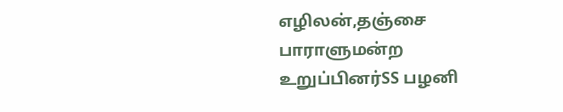எழிலன்,தஞ்சை பாராளுமன்ற உறுப்பினர்SS பழனி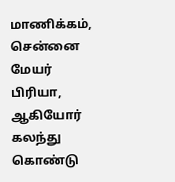மாணிக்கம், சென்னை மேயர் பிரியா, ஆகியோர் கலந்து கொண்டு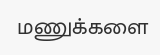மணுக்களை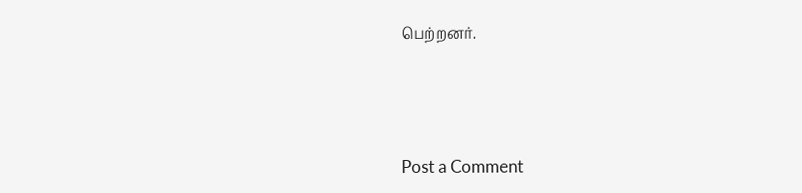பெற்றனர்.




Post a Comment